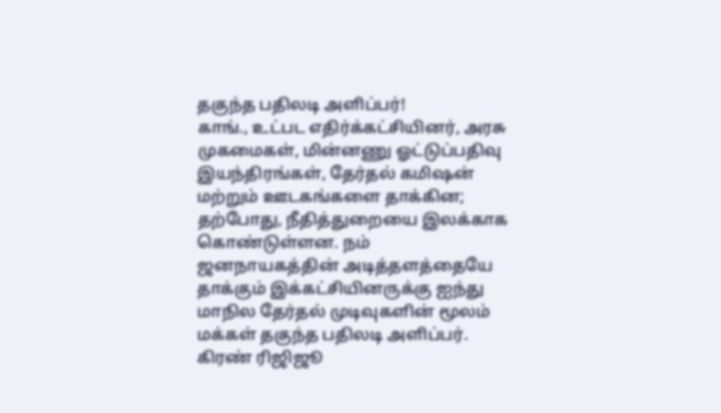தகுந்த பதிலடி அளிப்பர்!
காங்., உட்பட எதிர்க்கட்சியினர், அரசு முகமைகள், மின்னணு ஓட்டுப்பதிவு இயந்திரங்கள், தேர்தல் கமிஷன் மற்றும் ஊடகங்களை தாக்கின; தற்போது, நீதித்துறையை இலக்காக கொண்டுள்ளன. நம் ஜனநாயகத்தின் அடித்தளத்தையே தாக்கும் இக்கட்சியினருக்கு ஐந்து மாநில தேர்தல் முடிவுகளின் மூலம் மக்கள் தகுந்த பதிலடி அளிப்பர். கிரண் ரிஜிஜூ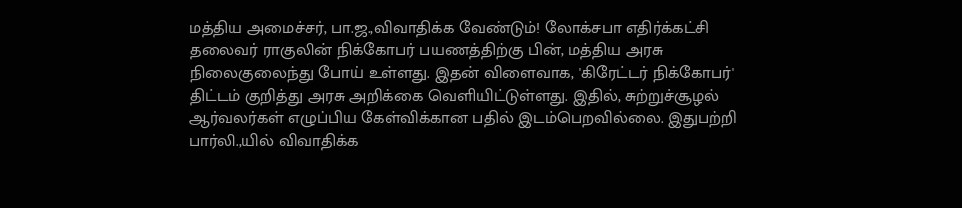மத்திய அமைச்சர், பா.ஜ.,விவாதிக்க வேண்டும்! லோக்சபா எதிர்க்கட்சி தலைவர் ராகுலின் நிக்கோபர் பயணத்திற்கு பின், மத்திய அரசு நிலைகுலைந்து போய் உள்ளது. இதன் விளைவாக, 'கிரேட்டர் நிக்கோபர்' திட்டம் குறித்து அரசு அறிக்கை வெளியிட்டுள்ளது. இதில், சுற்றுச்சூழல் ஆர்வலர்கள் எழுப்பிய கேள்விக்கான பதில் இடம்பெறவில்லை. இதுபற்றி பார்லி.,யில் விவாதிக்க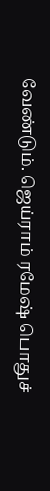வேண்டும். ஜெய்ராம் ரமேஷ் பொதுச்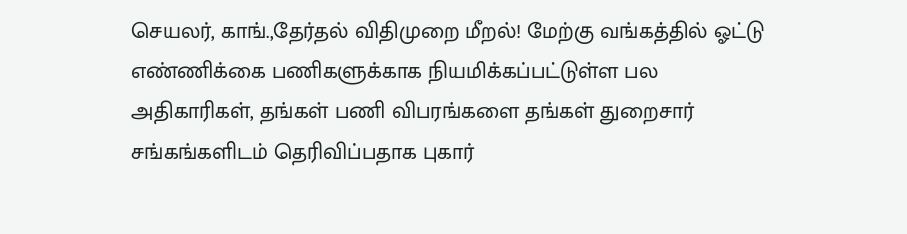செயலர், காங்.,தேர்தல் விதிமுறை மீறல்! மேற்கு வங்கத்தில் ஓட்டு எண்ணிக்கை பணிகளுக்காக நியமிக்கப்பட்டுள்ள பல அதிகாரிகள், தங்கள் பணி விபரங்களை தங்கள் துறைசார் சங்கங்களிடம் தெரிவிப்பதாக புகார்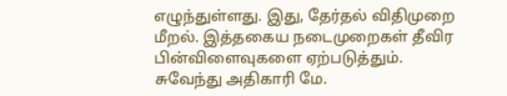எழுந்துள்ளது. இது, தேர்தல் விதிமுறை மீறல். இத்தகைய நடைமுறைகள் தீவிர பின்விளைவுகளை ஏற்படுத்தும். சுவேந்து அதிகாரி மே.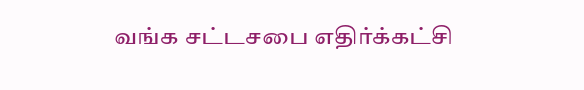வங்க சட்டசபை எதிர்க்கட்சி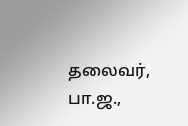தலைவர், பா.ஜ.,